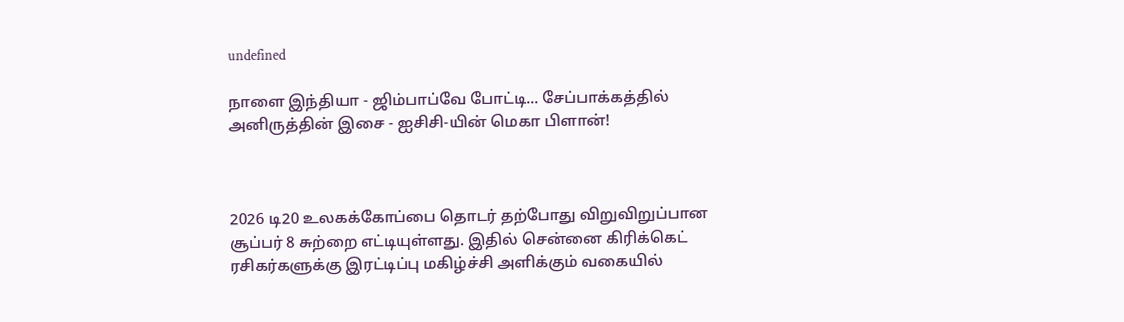undefined

நாளை இந்தியா - ஜிம்பாப்வே போட்டி... சேப்பாக்கத்தில் அனிருத்தின் இசை - ஐசிசி-யின் மெகா பிளான்!



2026 டி20 உலகக்கோப்பை தொடர் தற்போது விறுவிறுப்பான சூப்பர் 8 சுற்றை எட்டியுள்ளது. இதில் சென்னை கிரிக்கெட் ரசிகர்களுக்கு இரட்டிப்பு மகிழ்ச்சி அளிக்கும் வகையில்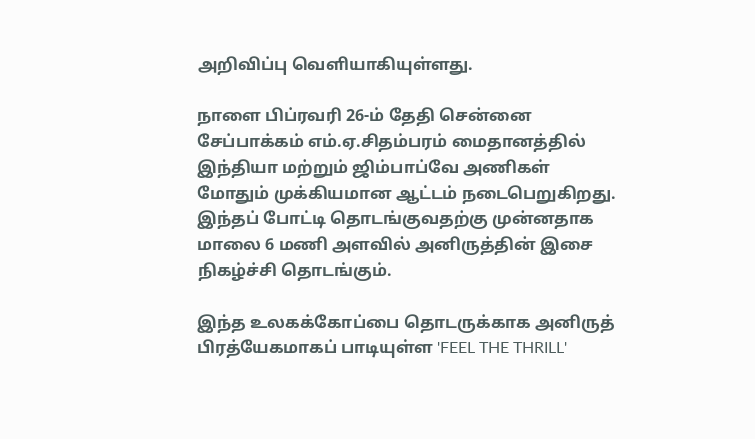அறிவிப்பு வெளியாகியுள்ளது.

நாளை பிப்ரவரி 26-ம் தேதி சென்னை சேப்பாக்கம் எம்.ஏ.சிதம்பரம் மைதானத்தில் இந்தியா மற்றும் ஜிம்பாப்வே அணிகள் மோதும் முக்கியமான ஆட்டம் நடைபெறுகிறது. இந்தப் போட்டி தொடங்குவதற்கு முன்னதாக மாலை 6 மணி அளவில் அனிருத்தின் இசை நிகழ்ச்சி தொடங்கும்.

இந்த உலகக்கோப்பை தொடருக்காக அனிருத் பிரத்யேகமாகப் பாடியுள்ள 'FEEL THE THRILL'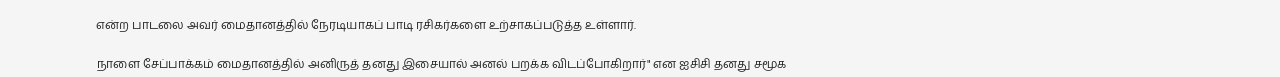என்ற பாடலை அவர் மைதானத்தில் நேரடியாகப் பாடி ரசிகர்களை உற்சாகப்படுத்த உள்ளார்.

நாளை சேப்பாக்கம் மைதானத்தில் அனிருத் தனது இசையால் அனல் பறக்க விடப்போகிறார்" என ஐசிசி தனது சமூக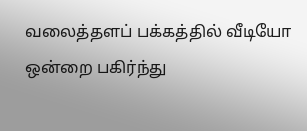வலைத்தளப் பக்கத்தில் வீடியோ ஒன்றை பகிர்ந்து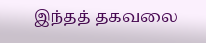இந்தத் தகவலை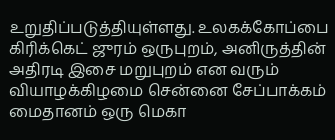உறுதிப்படுத்தியுள்ளது. உலகக்கோப்பை கிரிக்கெட் ஜுரம் ஒருபுறம், அனிருத்தின் அதிரடி இசை மறுபுறம் என வரும் வியாழக்கிழமை சென்னை சேப்பாக்கம் மைதானம் ஒரு மெகா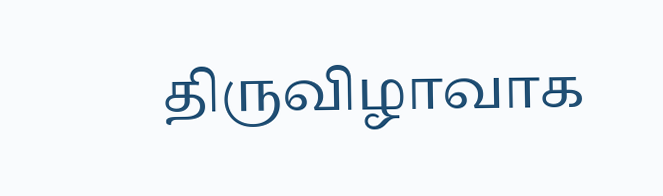திருவிழாவாக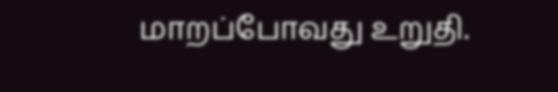மாறப்போவது உறுதி.